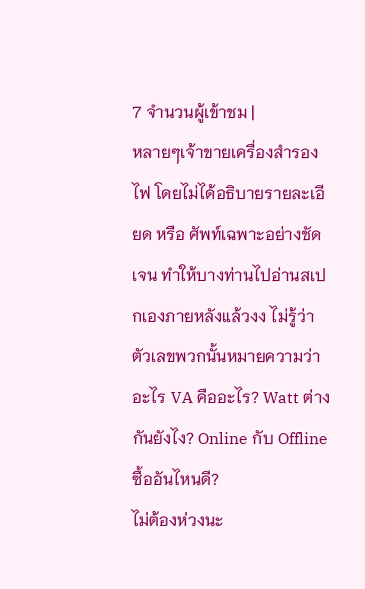7 จำนวนผู้เข้าชม |
หลายๆเจ้าขายเครื่องสำรองไฟ โดยไม่ได้อธิบายรายละเอียด หรือ ศัพท์เฉพาะอย่างชัดเจน ทำให้บางท่านไปอ่านสเปกเองภายหลังแล้วงง ไม่รู้ว่าตัวเลขพวกนั้นหมายความว่าอะไร VA คืออะไร? Watt ต่างกันยังไง? Online กับ Offline ซื้ออันไหนดี?
ไม่ต้องห่วงนะ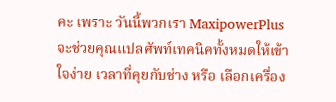คะ เพราะ วันนี้พวกเรา MaxipowerPlus จะช่วยคุณแปลศัพท์เทคนิคทั้งหมดให้เข้าใจง่าย เวลาที่คุยกับช่าง หรือ เลือกเครื่อง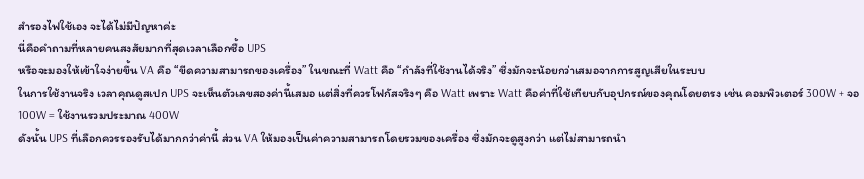สำรองไฟใช้เอง จะได้ไม่มีปัญหาค่ะ
นี่คือคำถามที่หลายคนสงสัยมากที่สุดเวลาเลือกซื้อ UPS
หรือจะมองให้เข้าใจง่ายขึ้น VA คือ “ขีดความสามารถของเครื่อง” ในขณะที่ Watt คือ “กำลังที่ใช้งานได้จริง” ซึ่งมักจะน้อยกว่าเสมอจากการสูญเสียในระบบ
ในการใช้งานจริง เวลาคุณดูสเปก UPS จะเห็นตัวเลขสองค่านี้เสมอ แต่สิ่งที่ควรโฟกัสจริงๆ คือ Watt เพราะ Watt คือค่าที่ใช้เทียบกับอุปกรณ์ของคุณโดยตรง เช่น คอมพิวเตอร์ 300W + จอ 100W = ใช้งานรวมประมาณ 400W
ดังนั้น UPS ที่เลือกควรรองรับได้มากกว่าค่านี้ ส่วน VA ให้มองเป็นค่าความสามารถโดยรวมของเครื่อง ซึ่งมักจะดูสูงกว่า แต่ไม่สามารถนำ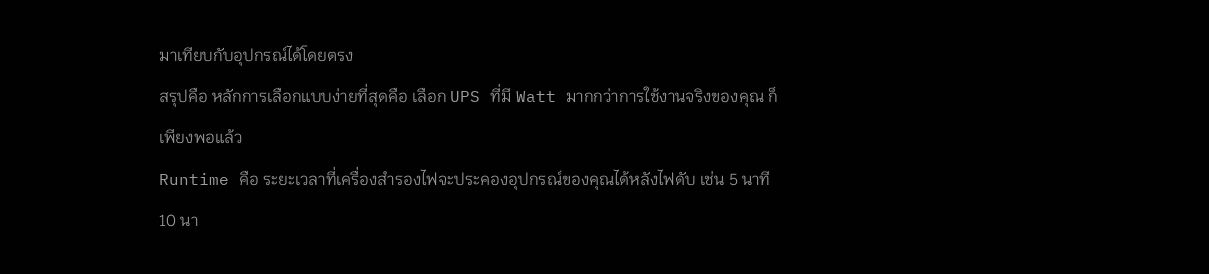มาเทียบกับอุปกรณ์ได้โดยตรง
สรุปคือ หลักการเลือกแบบง่ายที่สุดคือ เลือก UPS ที่มี Watt มากกว่าการใช้งานจริงของคุณ ก็เพียงพอแล้ว
Runtime คือ ระยะเวลาที่เครื่องสำรองไฟจะประคองอุปกรณ์ของคุณได้หลังไฟดับ เช่น 5 นาที 10 นา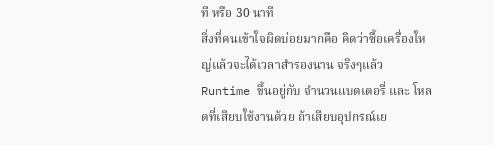ที หรือ 30 นาที
สิ่งที่คนเข้าใจผิดบ่อยมากคือ คิดว่าซื้อเครื่องใหญ่แล้วจะได้เวลาสำรองนาน จริงๆแล้ว Runtime ขึ้นอยู่กับ จำนวนแบตเตอรี่ และ โหลดที่เสียบใช้งานด้วย ถ้าเสียบอุปกรณ์เย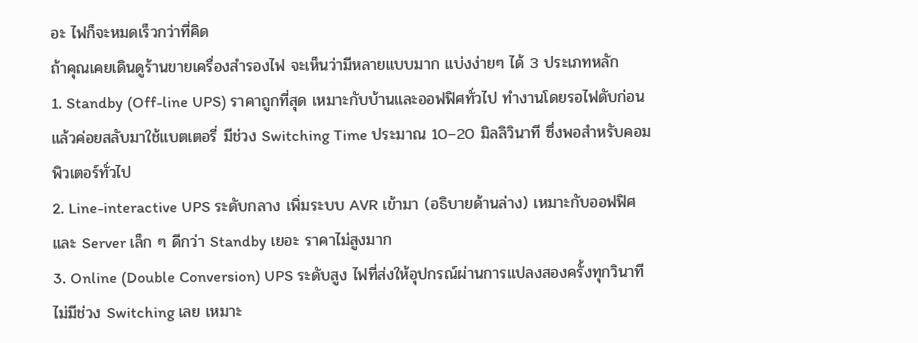อะ ไฟก็จะหมดเร็วกว่าที่คิด
ถ้าคุณเคยเดินดูร้านขายเครื่องสำรองไฟ จะเห็นว่ามีหลายแบบมาก แบ่งง่ายๆ ได้ 3 ประเภทหลัก
1. Standby (Off-line UPS) ราคาถูกที่สุด เหมาะกับบ้านและออฟฟิศทั่วไป ทำงานโดยรอไฟดับก่อน แล้วค่อยสลับมาใช้แบตเตอรี่ มีช่วง Switching Time ประมาณ 10–20 มิลลิวินาที ซึ่งพอสำหรับคอมพิวเตอร์ทั่วไป
2. Line-interactive UPS ระดับกลาง เพิ่มระบบ AVR เข้ามา (อธิบายด้านล่าง) เหมาะกับออฟฟิศและ Server เล็ก ๆ ดีกว่า Standby เยอะ ราคาไม่สูงมาก
3. Online (Double Conversion) UPS ระดับสูง ไฟที่ส่งให้อุปกรณ์ผ่านการแปลงสองครั้งทุกวินาที ไม่มีช่วง Switching เลย เหมาะ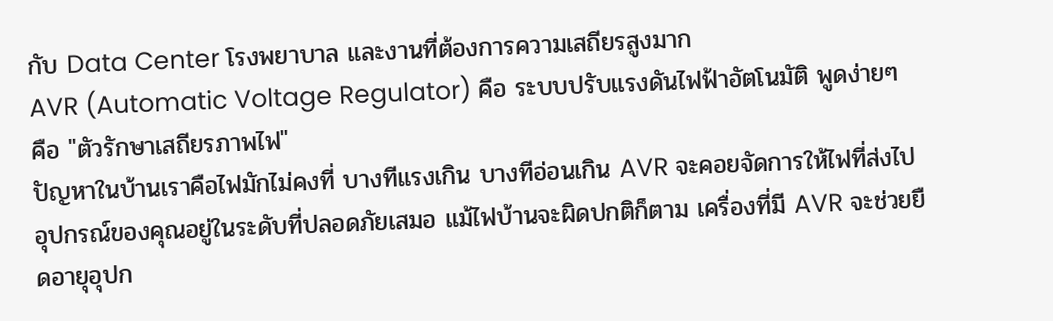กับ Data Center โรงพยาบาล และงานที่ต้องการความเสถียรสูงมาก
AVR (Automatic Voltage Regulator) คือ ระบบปรับแรงดันไฟฟ้าอัตโนมัติ พูดง่ายๆ คือ "ตัวรักษาเสถียรภาพไฟ"
ปัญหาในบ้านเราคือไฟมักไม่คงที่ บางทีแรงเกิน บางทีอ่อนเกิน AVR จะคอยจัดการให้ไฟที่ส่งไปอุปกรณ์ของคุณอยู่ในระดับที่ปลอดภัยเสมอ แม้ไฟบ้านจะผิดปกติก็ตาม เครื่องที่มี AVR จะช่วยยืดอายุอุปก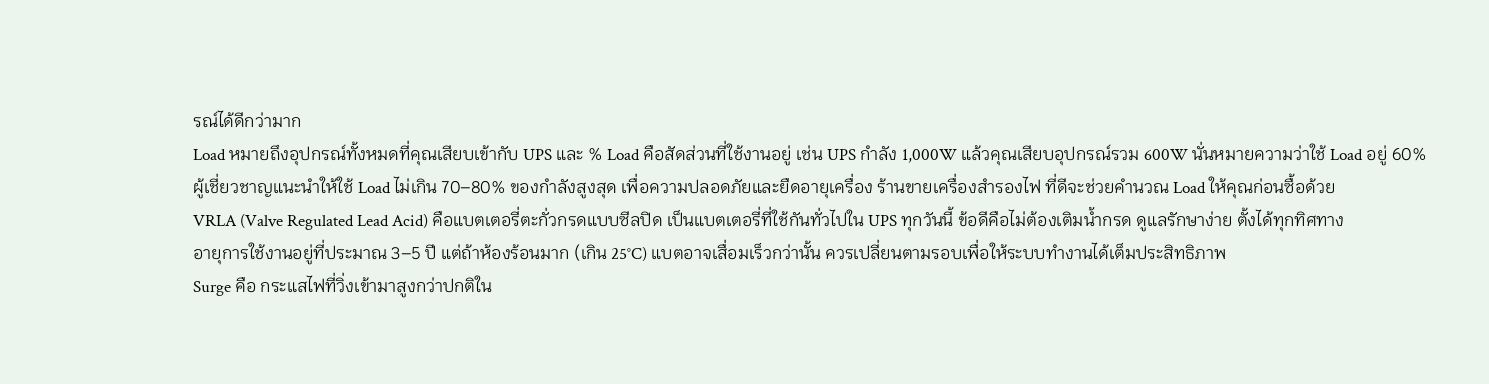รณ์ได้ดีกว่ามาก
Load หมายถึงอุปกรณ์ทั้งหมดที่คุณเสียบเข้ากับ UPS และ % Load คือสัดส่วนที่ใช้งานอยู่ เช่น UPS กำลัง 1,000W แล้วคุณเสียบอุปกรณ์รวม 600W นั่นหมายความว่าใช้ Load อยู่ 60%
ผู้เชี่ยวชาญแนะนำให้ใช้ Load ไม่เกิน 70–80% ของกำลังสูงสุด เพื่อความปลอดภัยและยืดอายุเครื่อง ร้านขายเครื่องสำรองไฟ ที่ดีจะช่วยคำนวณ Load ให้คุณก่อนซื้อด้วย
VRLA (Valve Regulated Lead Acid) คือแบตเตอรี่ตะกั่วกรดแบบซีลปิด เป็นแบตเตอรี่ที่ใช้กันทั่วไปใน UPS ทุกวันนี้ ข้อดีคือไม่ต้องเติมน้ำกรด ดูแลรักษาง่าย ตั้งได้ทุกทิศทาง
อายุการใช้งานอยู่ที่ประมาณ 3–5 ปี แต่ถ้าห้องร้อนมาก (เกิน 25°C) แบตอาจเสื่อมเร็วกว่านั้น ควรเปลี่ยนตามรอบเพื่อให้ระบบทำงานได้เต็มประสิทธิภาพ
Surge คือ กระแสไฟที่วิ่งเข้ามาสูงกว่าปกติใน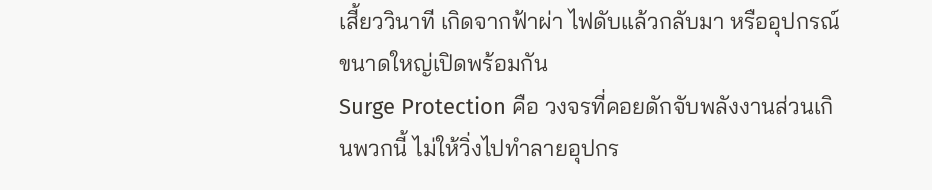เสี้ยววินาที เกิดจากฟ้าผ่า ไฟดับแล้วกลับมา หรืออุปกรณ์ขนาดใหญ่เปิดพร้อมกัน
Surge Protection คือ วงจรที่คอยดักจับพลังงานส่วนเกินพวกนี้ ไม่ให้วิ่งไปทำลายอุปกร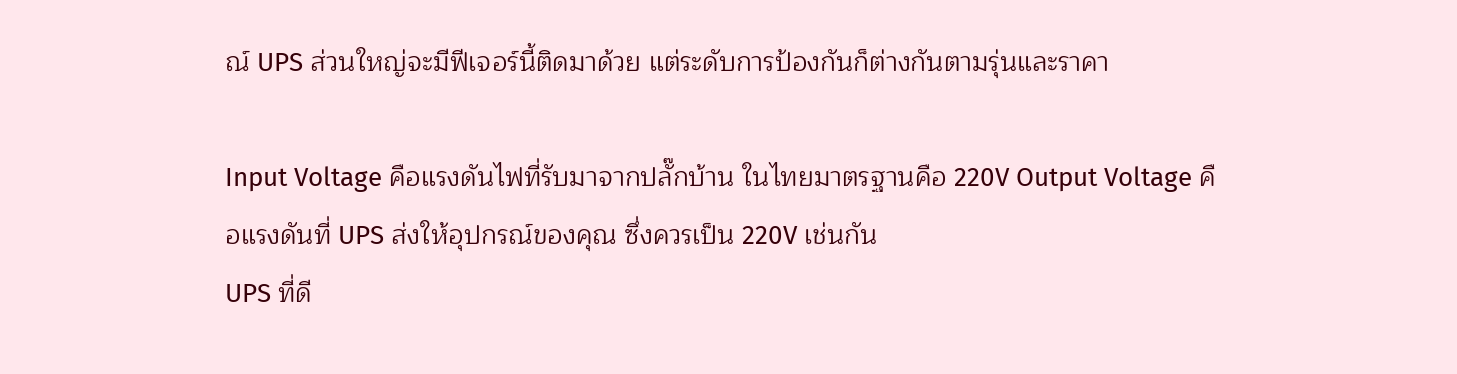ณ์ UPS ส่วนใหญ่จะมีฟีเจอร์นี้ติดมาด้วย แต่ระดับการป้องกันก็ต่างกันตามรุ่นและราคา

Input Voltage คือแรงดันไฟที่รับมาจากปลั๊กบ้าน ในไทยมาตรฐานคือ 220V Output Voltage คือแรงดันที่ UPS ส่งให้อุปกรณ์ของคุณ ซึ่งควรเป็น 220V เช่นกัน
UPS ที่ดี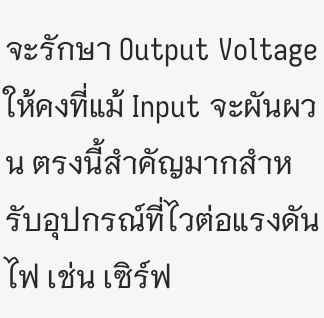จะรักษา Output Voltage ให้คงที่แม้ Input จะผันผวน ตรงนี้สำคัญมากสำหรับอุปกรณ์ที่ไวต่อแรงดันไฟ เช่น เซิร์ฟ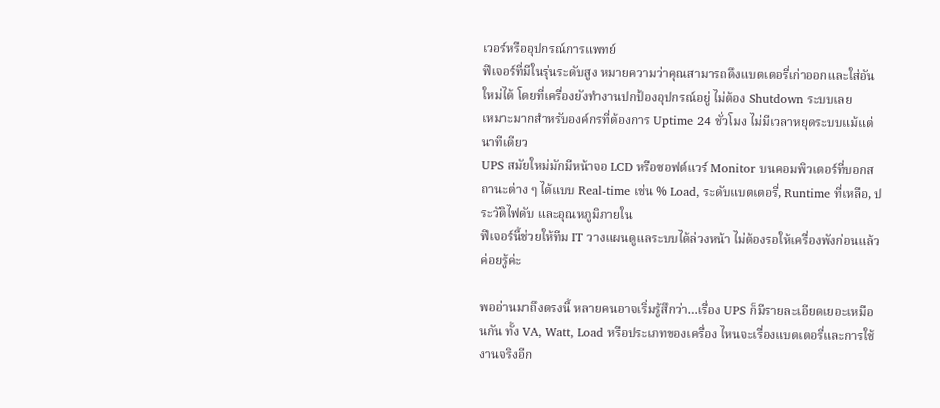เวอร์หรืออุปกรณ์การแพทย์
ฟีเจอร์ที่มีในรุ่นระดับสูง หมายความว่าคุณสามารถดึงแบตเตอรี่เก่าออกและใส่อันใหม่ได้ โดยที่เครื่องยังทำงานปกป้องอุปกรณ์อยู่ ไม่ต้อง Shutdown ระบบเลย
เหมาะมากสำหรับองค์กรที่ต้องการ Uptime 24 ชั่วโมง ไม่มีเวลาหยุดระบบแม้แต่นาทีเดียว
UPS สมัยใหม่มักมีหน้าจอ LCD หรือซอฟต์แวร์ Monitor บนคอมพิวเตอร์ที่บอกสถานะต่าง ๆ ได้แบบ Real-time เช่น % Load, ระดับแบตเตอรี่, Runtime ที่เหลือ, ประวัติไฟดับ และอุณหภูมิภายใน
ฟีเจอร์นี้ช่วยให้ทีม IT วางแผนดูแลระบบได้ล่วงหน้า ไม่ต้องรอให้เครื่องพังก่อนแล้วค่อยรู้ค่ะ

พออ่านมาถึงตรงนี้ หลายคนอาจเริ่มรู้สึกว่า…เรื่อง UPS ก็มีรายละเอียดเยอะเหมือนกัน ทั้ง VA, Watt, Load หรือประเภทของเครื่อง ไหนจะเรื่องแบตเตอรี่และการใช้งานจริงอีก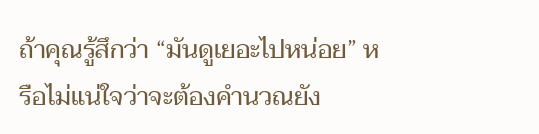ถ้าคุณรู้สึกว่า “มันดูเยอะไปหน่อย” หรือไม่แน่ใจว่าจะต้องคำนวณยัง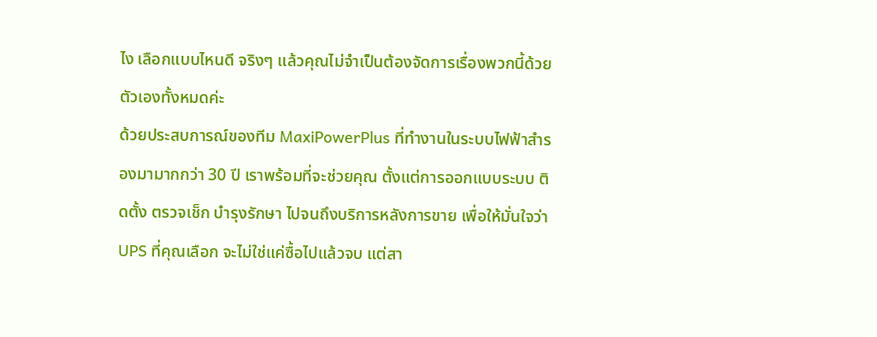ไง เลือกแบบไหนดี จริงๆ แล้วคุณไม่จำเป็นต้องจัดการเรื่องพวกนี้ด้วยตัวเองทั้งหมดค่ะ
ด้วยประสบการณ์ของทีม MaxiPowerPlus ที่ทำงานในระบบไฟฟ้าสำรองมามากกว่า 30 ปี เราพร้อมที่จะช่วยคุณ ตั้งแต่การออกแบบระบบ ติดตั้ง ตรวจเช็ก บำรุงรักษา ไปจนถึงบริการหลังการขาย เพื่อให้มั่นใจว่า UPS ที่คุณเลือก จะไม่ใช่แค่ซื้อไปแล้วจบ แต่สา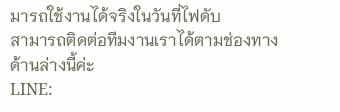มารถใช้งานได้จริงในวันที่ไฟดับ
สามารถติดต่อทีมงานเราได้ตามช่องทางด้านล่างนี้ค่ะ
LINE: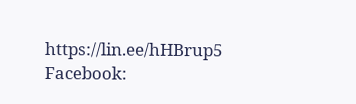https://lin.ee/hHBrup5
Facebook: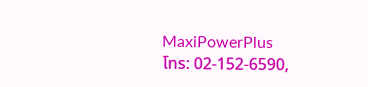MaxiPowerPlus
โทร: 02-152-6590,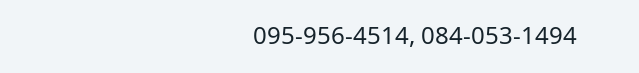095-956-4514, 084-053-1494